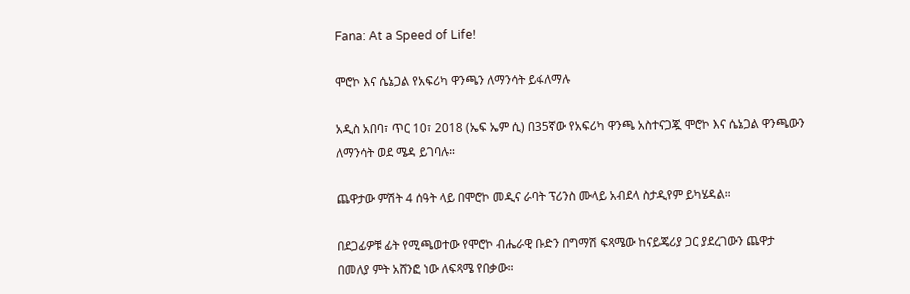Fana: At a Speed of Life!

ሞሮኮ እና ሴኔጋል የአፍሪካ ዋንጫን ለማንሳት ይፋለማሉ

አዲስ አበባ፣ ጥር 10፣ 2018 (ኤፍ ኤም ሲ) በ35ኛው የአፍሪካ ዋንጫ አስተናጋጇ ሞሮኮ እና ሴኔጋል ዋንጫውን ለማንሳት ወደ ሜዳ ይገባሉ።

ጨዋታው ምሽት 4 ሰዓት ላይ በሞሮኮ መዲና ራባት ፕሪንስ ሙላይ አብደላ ስታዲየም ይካሄዳል።

በደጋፊዎቹ ፊት የሚጫወተው የሞሮኮ ብሔራዊ ቡድን በግማሽ ፍጻሜው ከናይጄሪያ ጋር ያደረገውን ጨዋታ በመለያ ምት አሸንፎ ነው ለፍጻሜ የበቃው።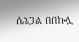ሴኔጋል በበኩሏ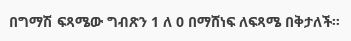በግማሽ ፍጻሜው ግብጽን 1 ለ 0 በማሸነፍ ለፍጻሜ በቅታለች።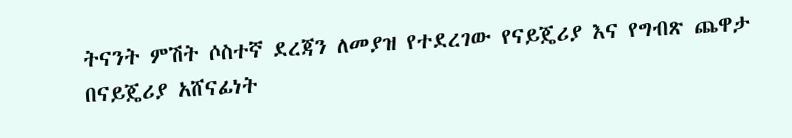ትናንት ምሽት ሶስተኛ ደረጃን ለመያዝ የተደረገው የናይጄሪያ እና የግብጽ ጨዋታ በናይጄሪያ አሸናፊነት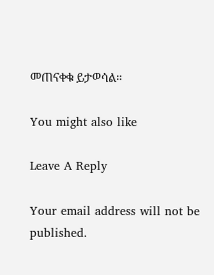መጠናቀቁ ይታወሳል።

You might also like

Leave A Reply

Your email address will not be published.